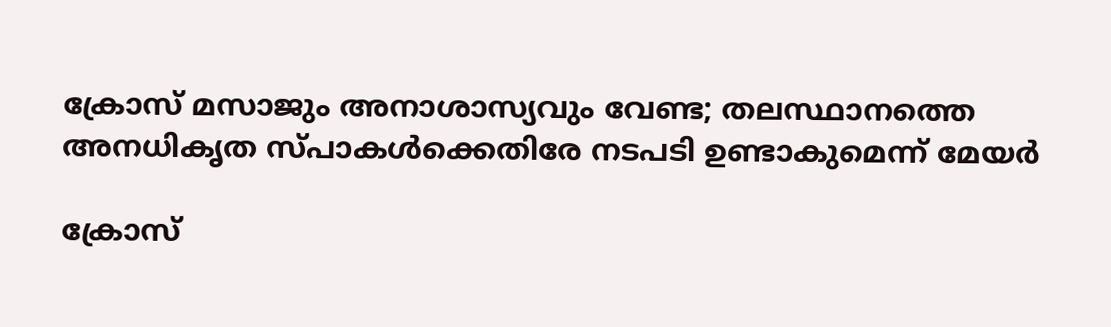ക്രോസ് മസാജും അനാശാസ്യവും വേണ്ട; തലസ്ഥാനത്തെ അനധികൃത സ്പാകള്‍ക്കെതിരേ നടപടി ഉണ്ടാകുമെന്ന് മേയര്‍

ക്രോസ്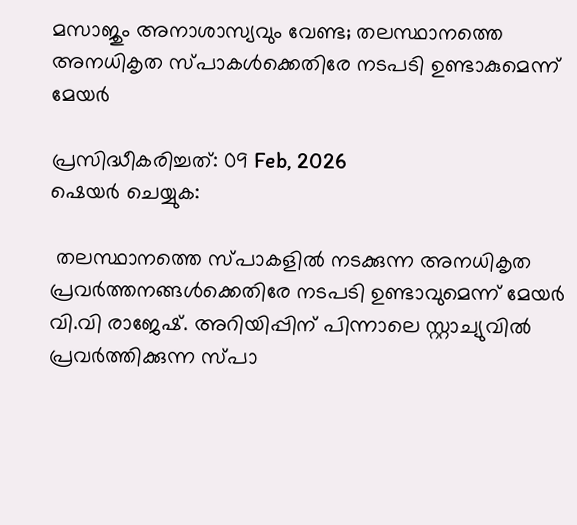മസാജും അനാശാസ്യവും വേണ്ട; തലസ്ഥാനത്തെ അനധികൃത സ്പാകള്‍ക്കെതിരേ നടപടി ഉണ്ടാകുമെന്ന് മേയര്‍

പ്രസിദ്ധീകരിച്ചത്: 09 Feb, 2026
ഷെയർ ചെയ്യുക:

 തലസ്ഥാനത്തെ സ്പാകളില്‍ നടക്കുന്ന അനധികൃത പ്രവര്‍ത്തനങ്ങള്‍ക്കെതിരേ നടപടി ഉണ്ടാവുമെന്ന് മേയര്‍ വി.വി രാജേഷ്. അറിയിപ്പിന് പിന്നാലെ സ്റ്റാച്യുവില്‍ പ്രവര്‍ത്തിക്കുന്ന സ്പാ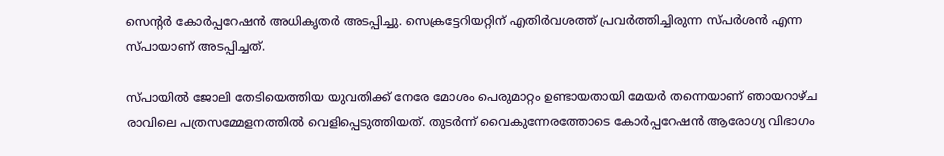സെന്റര്‍ കോര്‍പ്പറേഷന്‍ അധികൃതര്‍ അടപ്പിച്ചു. സെക്രട്ടേറിയറ്റിന് എതിര്‍വശത്ത് പ്രവര്‍ത്തിച്ചിരുന്ന സ്പര്‍ശന്‍ എന്ന സ്പായാണ് അടപ്പിച്ചത്.

സ്പായില്‍ ജോലി തേടിയെത്തിയ യുവതിക്ക് നേരേ മോശം പെരുമാറ്റം ഉണ്ടായതായി മേയര്‍ തന്നെയാണ് ഞായറാഴ്ച രാവിലെ പത്രസമ്മേളനത്തില്‍ വെളിപ്പെടുത്തിയത്. തുടര്‍ന്ന് വൈകുന്നേരത്തോടെ കോര്‍പ്പറേഷന്‍ ആരോഗ്യ വിഭാഗം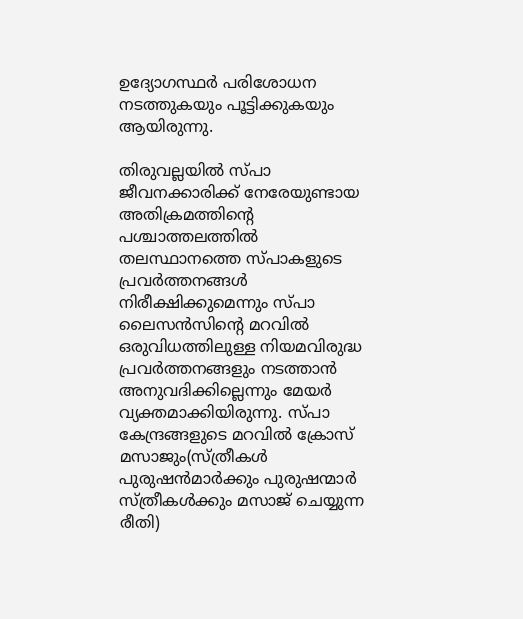ഉദ്യോഗസ്ഥര്‍ പരിശോധന നടത്തുകയും പൂട്ടിക്കുകയും ആയിരുന്നു.

തിരുവല്ലയില്‍ സ്പാ ജീവനക്കാരിക്ക് നേരേയുണ്ടായ അതിക്രമത്തിന്റെ പശ്ചാത്തലത്തില്‍ തലസ്ഥാനത്തെ സ്പാകളുടെ പ്രവര്‍ത്തനങ്ങള്‍ നിരീക്ഷിക്കുമെന്നും സ്പാ ലൈസന്‍സിന്റെ മറവില്‍ ഒരുവിധത്തിലുള്ള നിയമവിരുദ്ധ പ്രവര്‍ത്തനങ്ങളും നടത്താന്‍ അനുവദിക്കില്ലെന്നും മേയര്‍ വ്യക്തമാക്കിയിരുന്നു. സ്പാ കേന്ദ്രങ്ങളുടെ മറവില്‍ ക്രോസ് മസാജും(സ്ത്രീകള്‍ പുരുഷന്‍മാര്‍ക്കും പുരുഷന്മാര്‍ സ്ത്രീകള്‍ക്കും മസാജ് ചെയ്യുന്ന രീതി)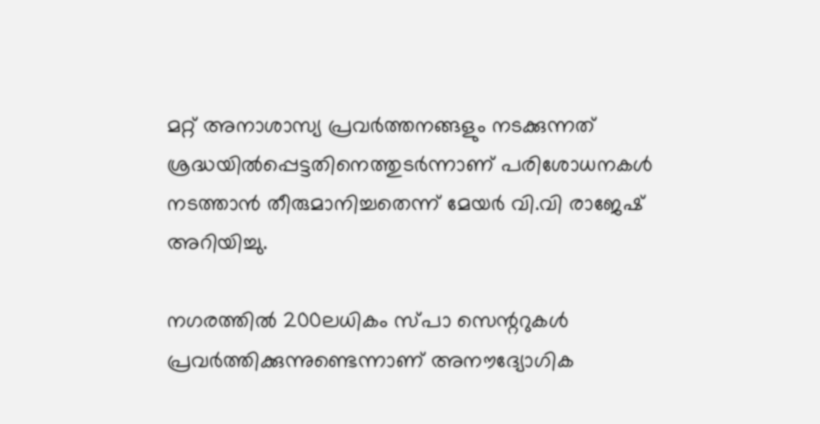മറ്റ് അനാശാസ്യ പ്രവര്‍ത്തനങ്ങളും നടക്കുന്നത് ശ്രദ്ധയില്‍പ്പെട്ടതിനെത്തുടര്‍ന്നാണ് പരിശോധനകള്‍ നടത്താന്‍ തീരുമാനിച്ചതെന്ന് മേയര്‍ വി.വി രാജേഷ് അറിയിച്ചു.

നഗരത്തില്‍ 200ലധികം സ്പാ സെന്ററുകള്‍ പ്രവര്‍ത്തിക്കുന്നുണ്ടെന്നാണ് അനൗദ്യോഗിക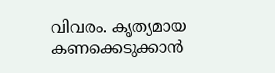വിവരം. കൃത്യമായ കണക്കെടുക്കാന്‍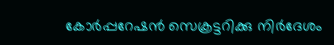കോര്‍പ്പറേഷന്‍ സെക്രട്ടറിക്കു നിര്‍ദേശം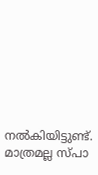നല്‍കിയിട്ടുണ്ട്. മാത്രമല്ല സ്പാ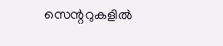സെന്ററുകളില്‍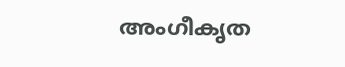അംഗീകൃത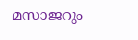മസാജറും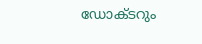ഡോക്ടറും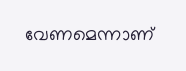വേണമെന്നാണ്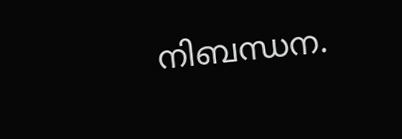നിബന്ധന.